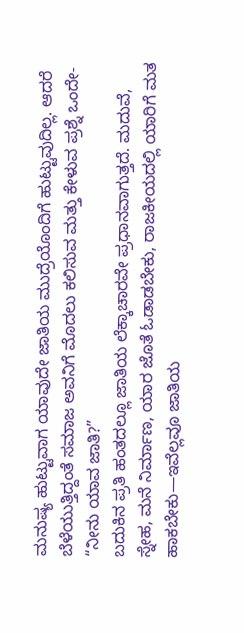ಮನುಷ್ಯ ಹುಟ್ಟುವಾಗ ಯಾವುದೇ ಜಾತಿಯ ಮುದ್ರೆಯೊಂದಿಗೆ ಹುಟ್ಟುವುದಿಲ್ಲ. ಆದರೆ ಬೆಳೆಯುತ್ತಿದ್ದಂತೆ ಸಮಾಜ ಅವನಿಗೆ ಮೊದಲು ಕಲಿಸುವ ಮತ್ತು ಕೇಳುವ ಪ್ರಶ್ನೆ ಒಂದೇ- “ನೀನು ಯಾವ ಜಾತಿ?”
ಬದುಕಿನ ಪ್ರತಿ ಹಂತದಲ್ಲೂ ಜಾತಿಯ ಲೆಕ್ಕಾಚಾರವೇ ಪ್ರಧಾನವಾಗುತ್ತದೆ. ಮದುವೆ, ಸ್ನೇಹ, ಮನೆ ನಿರ್ಮಾಣ, ಯಾರ ಜೊತೆ ಓಡಾಡಬೇಕು, ರಾಜಕೀಯದಲ್ಲಿ ಯಾರಿಗೆ ಮತ ಹಾಕಬೇಕು—ಇವೆಲ್ಲವೂ ಜಾತಿಯ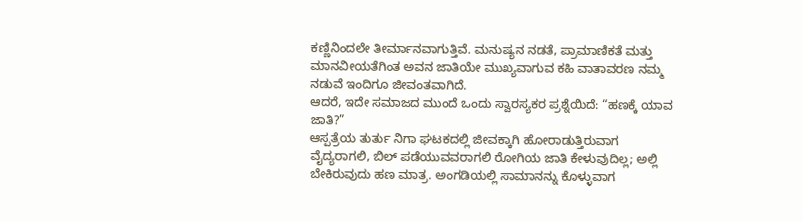ಕಣ್ಣಿನಿಂದಲೇ ತೀರ್ಮಾನವಾಗುತ್ತಿವೆ. ಮನುಷ್ಯನ ನಡತೆ, ಪ್ರಾಮಾಣಿಕತೆ ಮತ್ತು ಮಾನವೀಯತೆಗಿಂತ ಅವನ ಜಾತಿಯೇ ಮುಖ್ಯವಾಗುವ ಕಹಿ ವಾತಾವರಣ ನಮ್ಮ ನಡುವೆ ಇಂದಿಗೂ ಜೀವಂತವಾಗಿದೆ.
ಆದರೆ, ಇದೇ ಸಮಾಜದ ಮುಂದೆ ಒಂದು ಸ್ವಾರಸ್ಯಕರ ಪ್ರಶ್ನೆಯಿದೆ: “ಹಣಕ್ಕೆ ಯಾವ ಜಾತಿ?”
ಆಸ್ಪತ್ರೆಯ ತುರ್ತು ನಿಗಾ ಘಟಕದಲ್ಲಿ ಜೀವಕ್ಕಾಗಿ ಹೋರಾಡುತ್ತಿರುವಾಗ ವೈದ್ಯರಾಗಲಿ, ಬಿಲ್ ಪಡೆಯುವವರಾಗಲಿ ರೋಗಿಯ ಜಾತಿ ಕೇಳುವುದಿಲ್ಲ; ಅಲ್ಲಿ ಬೇಕಿರುವುದು ಹಣ ಮಾತ್ರ. ಅಂಗಡಿಯಲ್ಲಿ ಸಾಮಾನನ್ನು ಕೊಳ್ಳುವಾಗ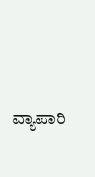ವ್ಯಾಪಾರಿ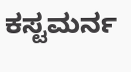ಕಸ್ಟಮರ್ನ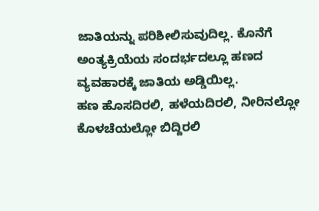ಜಾತಿಯನ್ನು ಪರಿಶೀಲಿಸುವುದಿಲ್ಲ. ಕೊನೆಗೆ ಅಂತ್ಯಕ್ರಿಯೆಯ ಸಂದರ್ಭದಲ್ಲೂ ಹಣದ ವ್ಯವಹಾರಕ್ಕೆ ಜಾತಿಯ ಅಡ್ಡಿಯಿಲ್ಲ.
ಹಣ ಹೊಸದಿರಲಿ, ಹಳೆಯದಿರಲಿ, ನೀರಿನಲ್ಲೋ ಕೊಳಚೆಯಲ್ಲೋ ಬಿದ್ದಿರಲಿ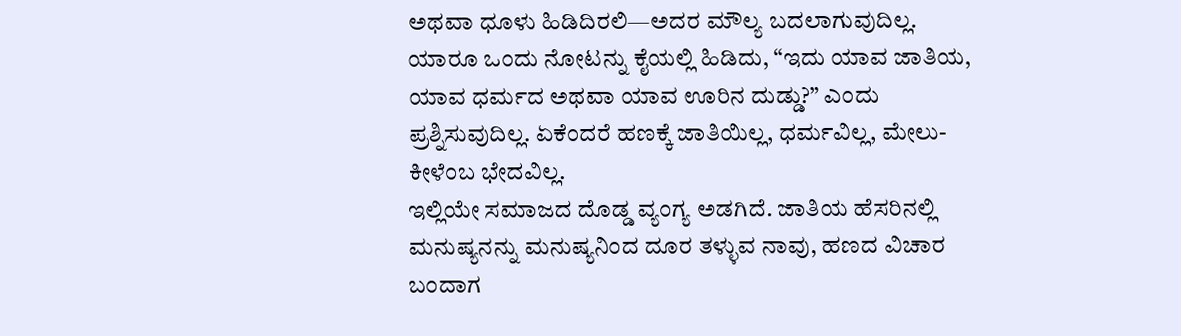ಅಥವಾ ಧೂಳು ಹಿಡಿದಿರಲಿ—ಅದರ ಮೌಲ್ಯ ಬದಲಾಗುವುದಿಲ್ಲ. ಯಾರೂ ಒಂದು ನೋಟನ್ನು ಕೈಯಲ್ಲಿ ಹಿಡಿದು, “ಇದು ಯಾವ ಜಾತಿಯ, ಯಾವ ಧರ್ಮದ ಅಥವಾ ಯಾವ ಊರಿನ ದುಡ್ಡು?” ಎಂದು ಪ್ರಶ್ನಿಸುವುದಿಲ್ಲ. ಏಕೆಂದರೆ ಹಣಕ್ಕೆ ಜಾತಿಯಿಲ್ಲ, ಧರ್ಮವಿಲ್ಲ, ಮೇಲು-ಕೀಳೆಂಬ ಭೇದವಿಲ್ಲ.
ಇಲ್ಲಿಯೇ ಸಮಾಜದ ದೊಡ್ಡ ವ್ಯಂಗ್ಯ ಅಡಗಿದೆ. ಜಾತಿಯ ಹೆಸರಿನಲ್ಲಿ ಮನುಷ್ಯನನ್ನು ಮನುಷ್ಯನಿಂದ ದೂರ ತಳ್ಳುವ ನಾವು, ಹಣದ ವಿಚಾರ ಬಂದಾಗ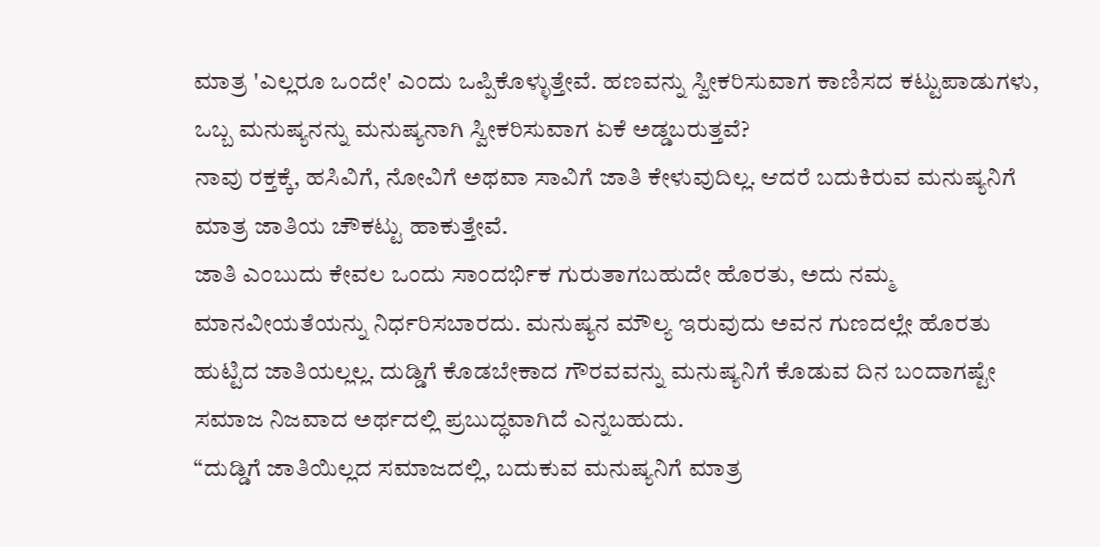ಮಾತ್ರ 'ಎಲ್ಲರೂ ಒಂದೇ' ಎಂದು ಒಪ್ಪಿಕೊಳ್ಳುತ್ತೇವೆ. ಹಣವನ್ನು ಸ್ವೀಕರಿಸುವಾಗ ಕಾಣಿಸದ ಕಟ್ಟುಪಾಡುಗಳು, ಒಬ್ಬ ಮನುಷ್ಯನನ್ನು ಮನುಷ್ಯನಾಗಿ ಸ್ವೀಕರಿಸುವಾಗ ಏಕೆ ಅಡ್ಡಬರುತ್ತವೆ?
ನಾವು ರಕ್ತಕ್ಕೆ, ಹಸಿವಿಗೆ, ನೋವಿಗೆ ಅಥವಾ ಸಾವಿಗೆ ಜಾತಿ ಕೇಳುವುದಿಲ್ಲ. ಆದರೆ ಬದುಕಿರುವ ಮನುಷ್ಯನಿಗೆ ಮಾತ್ರ ಜಾತಿಯ ಚೌಕಟ್ಟು ಹಾಕುತ್ತೇವೆ.
ಜಾತಿ ಎಂಬುದು ಕೇವಲ ಒಂದು ಸಾಂದರ್ಭಿಕ ಗುರುತಾಗಬಹುದೇ ಹೊರತು, ಅದು ನಮ್ಮ ಮಾನವೀಯತೆಯನ್ನು ನಿರ್ಧರಿಸಬಾರದು. ಮನುಷ್ಯನ ಮೌಲ್ಯ ಇರುವುದು ಅವನ ಗುಣದಲ್ಲೇ ಹೊರತು ಹುಟ್ಟಿದ ಜಾತಿಯಲ್ಲಲ್ಲ. ದುಡ್ಡಿಗೆ ಕೊಡಬೇಕಾದ ಗೌರವವನ್ನು ಮನುಷ್ಯನಿಗೆ ಕೊಡುವ ದಿನ ಬಂದಾಗಷ್ಟೇ ಸಮಾಜ ನಿಜವಾದ ಅರ್ಥದಲ್ಲಿ ಪ್ರಬುದ್ಧವಾಗಿದೆ ಎನ್ನಬಹುದು.
“ದುಡ್ಡಿಗೆ ಜಾತಿಯಿಲ್ಲದ ಸಮಾಜದಲ್ಲಿ, ಬದುಕುವ ಮನುಷ್ಯನಿಗೆ ಮಾತ್ರ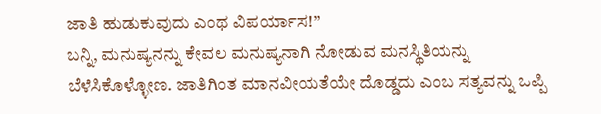ಜಾತಿ ಹುಡುಕುವುದು ಎಂಥ ವಿಪರ್ಯಾಸ!”
ಬನ್ನಿ, ಮನುಷ್ಯನನ್ನು ಕೇವಲ ಮನುಷ್ಯನಾಗಿ ನೋಡುವ ಮನಸ್ಥಿತಿಯನ್ನು ಬೆಳೆಸಿಕೊಳ್ಳೋಣ. ಜಾತಿಗಿಂತ ಮಾನವೀಯತೆಯೇ ದೊಡ್ಡದು ಎಂಬ ಸತ್ಯವನ್ನು ಒಪ್ಪಿ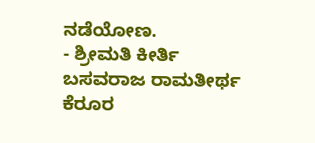ನಡೆಯೋಣ.
- ಶ್ರೀಮತಿ ಕೀರ್ತಿ ಬಸವರಾಜ ರಾಮತೀರ್ಥ
ಕೆರೂರ